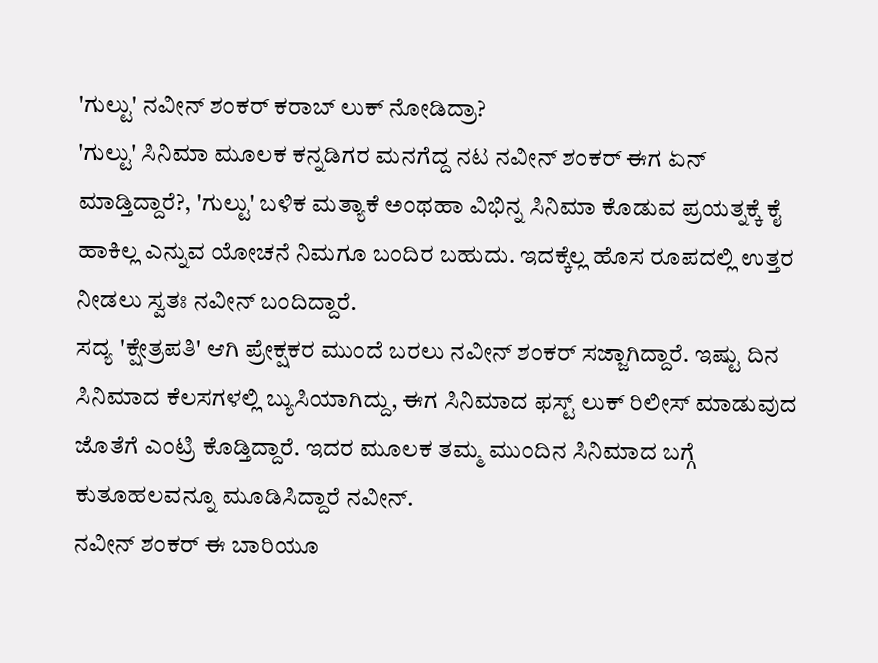'ಗುಲ್ಟು' ನವೀನ್ ಶಂಕರ್ ಕರಾಬ್ ಲುಕ್ ನೋಡಿದ್ರಾ?
'ಗುಲ್ಟು' ಸಿನಿಮಾ ಮೂಲಕ ಕನ್ನಡಿಗರ ಮನಗೆದ್ದ ನಟ ನವೀನ್ ಶಂಕರ್ ಈಗ ಏನ್ ಮಾಡ್ತಿದ್ದಾರೆ?, 'ಗುಲ್ಟು' ಬಳಿಕ ಮತ್ಯಾಕೆ ಅಂಥಹಾ ವಿಭಿನ್ನ ಸಿನಿಮಾ ಕೊಡುವ ಪ್ರಯತ್ನಕ್ಕೆ ಕೈ ಹಾಕಿಲ್ಲ ಎನ್ನುವ ಯೋಚನೆ ನಿಮಗೂ ಬಂದಿರ ಬಹುದು. ಇದಕ್ಕೆಲ್ಲ ಹೊಸ ರೂಪದಲ್ಲಿ ಉತ್ತರ ನೀಡಲು ಸ್ವತಃ ನವೀನ್ ಬಂದಿದ್ದಾರೆ.
ಸದ್ಯ 'ಕ್ಷೇತ್ರಪತಿ' ಆಗಿ ಪ್ರೇಕ್ಷಕರ ಮುಂದೆ ಬರಲು ನವೀನ್ ಶಂಕರ್ ಸಜ್ಜಾಗಿದ್ದಾರೆ. ಇಷ್ಟು ದಿನ ಸಿನಿಮಾದ ಕೆಲಸಗಳಲ್ಲಿ ಬ್ಯುಸಿಯಾಗಿದ್ದು, ಈಗ ಸಿನಿಮಾದ ಫಸ್ಟ್ ಲುಕ್ ರಿಲೀಸ್ ಮಾಡುವುದ ಜೊತೆಗೆ ಎಂಟ್ರಿ ಕೊಡ್ತಿದ್ದಾರೆ. ಇದರ ಮೂಲಕ ತಮ್ಮ ಮುಂದಿನ ಸಿನಿಮಾದ ಬಗ್ಗೆ ಕುತೂಹಲವನ್ನೂ ಮೂಡಿಸಿದ್ದಾರೆ ನವೀನ್.
ನವೀನ್ ಶಂಕರ್ ಈ ಬಾರಿಯೂ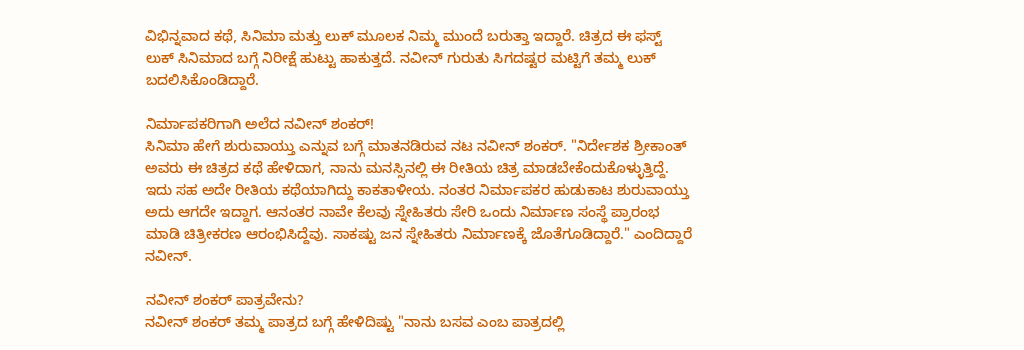ವಿಭಿನ್ನವಾದ ಕಥೆ, ಸಿನಿಮಾ ಮತ್ತು ಲುಕ್ ಮೂಲಕ ನಿಮ್ಮ ಮುಂದೆ ಬರುತ್ತಾ ಇದ್ದಾರೆ. ಚಿತ್ರದ ಈ ಫಸ್ಟ್ ಲುಕ್ ಸಿನಿಮಾದ ಬಗ್ಗೆ ನಿರೀಕ್ಷೆ ಹುಟ್ಟು ಹಾಕುತ್ತದೆ. ನವೀನ್ ಗುರುತು ಸಿಗದಷ್ಟರ ಮಟ್ಟಿಗೆ ತಮ್ಮ ಲುಕ್ ಬದಲಿಸಿಕೊಂಡಿದ್ದಾರೆ.

ನಿರ್ಮಾಪಕರಿಗಾಗಿ ಅಲೆದ ನವೀನ್ ಶಂಕರ್!
ಸಿನಿಮಾ ಹೇಗೆ ಶುರುವಾಯ್ತು ಎನ್ನುವ ಬಗ್ಗೆ ಮಾತನಡಿರುವ ನಟ ನವೀನ್ ಶಂಕರ್. "ನಿರ್ದೇಶಕ ಶ್ರೀಕಾಂತ್ ಅವರು ಈ ಚಿತ್ರದ ಕಥೆ ಹೇಳಿದಾಗ, ನಾನು ಮನಸ್ಸಿನಲ್ಲಿ ಈ ರೀತಿಯ ಚಿತ್ರ ಮಾಡಬೇಕೆಂದುಕೊಳ್ಳುತ್ತಿದ್ದೆ. ಇದು ಸಹ ಅದೇ ರೀತಿಯ ಕಥೆಯಾಗಿದ್ದು ಕಾಕತಾಳೀಯ. ನಂತರ ನಿರ್ಮಾಪಕರ ಹುಡುಕಾಟ ಶುರುವಾಯ್ತು ಅದು ಆಗದೇ ಇದ್ದಾಗ. ಆನಂತರ ನಾವೇ ಕೆಲವು ಸ್ನೇಹಿತರು ಸೇರಿ ಒಂದು ನಿರ್ಮಾಣ ಸಂಸ್ಥೆ ಪ್ರಾರಂಭ ಮಾಡಿ ಚಿತ್ರೀಕರಣ ಆರಂಭಿಸಿದ್ದೆವು. ಸಾಕಷ್ಟು ಜನ ಸ್ನೇಹಿತರು ನಿರ್ಮಾಣಕ್ಕೆ ಜೊತೆಗೂಡಿದ್ದಾರೆ." ಎಂದಿದ್ದಾರೆ ನವೀನ್.

ನವೀನ್ ಶಂಕರ್ ಪಾತ್ರವೇನು?
ನವೀನ್ ಶಂಕರ್ ತಮ್ಮ ಪಾತ್ರದ ಬಗ್ಗೆ ಹೇಳಿದಿಷ್ಟು "ನಾನು ಬಸವ ಎಂಬ ಪಾತ್ರದಲ್ಲಿ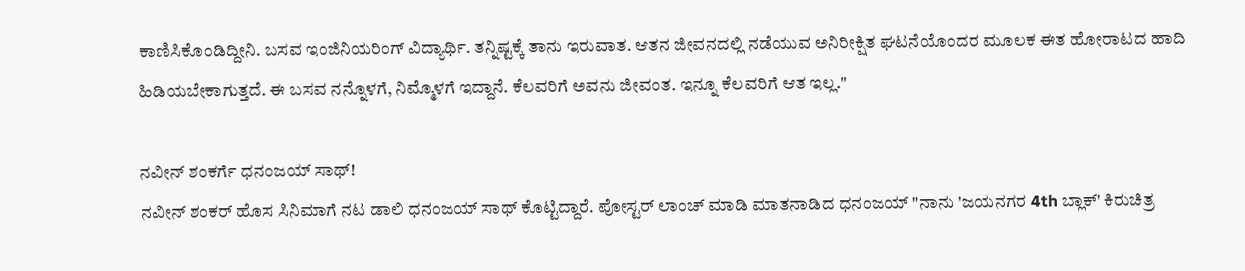ಕಾಣಿಸಿಕೊಂಡಿದ್ದೀನಿ. ಬಸವ ಇಂಜಿನಿಯರಿಂಗ್ ವಿದ್ಯಾರ್ಥಿ. ತನ್ನಿಷ್ಟಕ್ಕೆ ತಾನು ಇರುವಾತ. ಆತನ ಜೀವನದಲ್ಲಿ ನಡೆಯುವ ಅನಿರೀಕ್ಷಿತ ಘಟನೆಯೊಂದರ ಮೂಲಕ ಈತ ಹೋರಾಟದ ಹಾದಿ ಹಿಡಿಯಬೇಕಾಗುತ್ತದೆ. ಈ ಬಸವ ನನ್ನೊಳಗೆ, ನಿಮ್ಮೊಳಗೆ ಇದ್ದಾನೆ. ಕೆಲವರಿಗೆ ಅವನು ಜೀವಂತ. ಇನ್ನೂ ಕೆಲವರಿಗೆ ಆತ ಇಲ್ಲ."

ನವೀನ್ ಶಂಕರ್ಗೆ ಧನಂಜಯ್ ಸಾಥ್!
ನವೀನ್ ಶಂಕರ್ ಹೊಸ ಸಿನಿಮಾಗೆ ನಟ ಡಾಲಿ ಧನಂಜಯ್ ಸಾಥ್ ಕೊಟ್ಟಿದ್ದಾರೆ. ಪೋಸ್ಟರ್ ಲಾಂಚ್ ಮಾಡಿ ಮಾತನಾಡಿದ ಧನಂಜಯ್ "ನಾನು 'ಜಯನಗರ 4th ಬ್ಲಾಕ್' ಕಿರುಚಿತ್ರ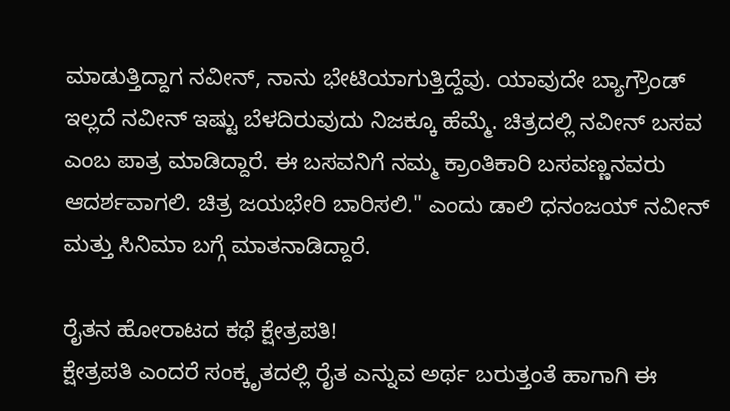ಮಾಡುತ್ತಿದ್ದಾಗ ನವೀನ್, ನಾನು ಭೇಟಿಯಾಗುತ್ತಿದ್ದೆವು. ಯಾವುದೇ ಬ್ಯಾಗ್ರೌಂಡ್ ಇಲ್ಲದೆ ನವೀನ್ ಇಷ್ಟು ಬೆಳದಿರುವುದು ನಿಜಕ್ಕೂ ಹೆಮ್ಮೆ. ಚಿತ್ರದಲ್ಲಿ ನವೀನ್ ಬಸವ ಎಂಬ ಪಾತ್ರ ಮಾಡಿದ್ದಾರೆ. ಈ ಬಸವನಿಗೆ ನಮ್ಮ ಕ್ರಾಂತಿಕಾರಿ ಬಸವಣ್ಣನವರು ಆದರ್ಶವಾಗಲಿ. ಚಿತ್ರ ಜಯಭೇರಿ ಬಾರಿಸಲಿ." ಎಂದು ಡಾಲಿ ಧನಂಜಯ್ ನವೀನ್ ಮತ್ತು ಸಿನಿಮಾ ಬಗ್ಗೆ ಮಾತನಾಡಿದ್ದಾರೆ.

ರೈತನ ಹೋರಾಟದ ಕಥೆ ಕ್ಷೇತ್ರಪತಿ!
ಕ್ಷೇತ್ರಪತಿ ಎಂದರೆ ಸಂಕ್ಕೃತದಲ್ಲಿ ರೈತ ಎನ್ನುವ ಅರ್ಥ ಬರುತ್ತಂತೆ ಹಾಗಾಗಿ ಈ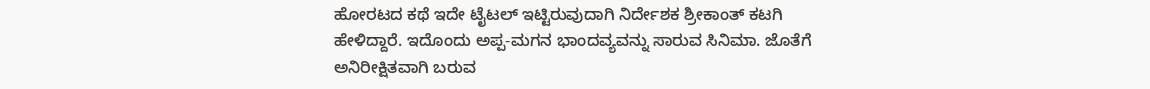ಹೋರಟದ ಕಥೆ ಇದೇ ಟೈಟಲ್ ಇಟ್ಟಿರುವುದಾಗಿ ನಿರ್ದೇಶಕ ಶ್ರೀಕಾಂತ್ ಕಟಗಿ ಹೇಳಿದ್ದಾರೆ. ಇದೊಂದು ಅಪ್ಪ-ಮಗನ ಭಾಂದವ್ಯವನ್ನು ಸಾರುವ ಸಿನಿಮಾ. ಜೊತೆಗೆ ಅನಿರೀಕ್ಷಿತವಾಗಿ ಬರುವ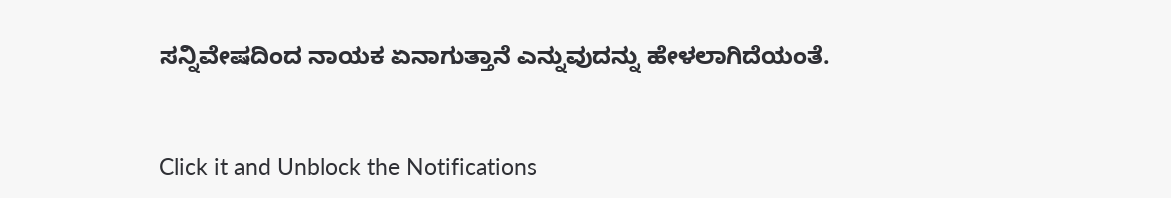ಸನ್ನಿವೇಷದಿಂದ ನಾಯಕ ಏನಾಗುತ್ತಾನೆ ಎನ್ನುವುದನ್ನು ಹೇಳಲಾಗಿದೆಯಂತೆ.


Click it and Unblock the Notifications